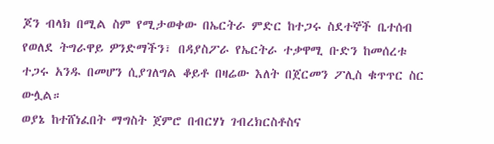ጆን ብላክ በሚል ስም የሚታወቀው በኤርትራ ምድር ከተጋሩ ስደተኞች ቤተሰብ የወለደ ትግራዋይ ዎንድማችን፣ በዳያስፖራ የኤርትራ ተቃዋሚ ቡድን ከመሰረቱ ተጋሩ አንዱ በመሆን ሲያገለግል ቆይቶ በዛሬው እለት በጀርመን ፖሊስ ቁጥጥር ስር ውሏል።
ወያኔ ከተሸነፈበት ማግስት ጀምሮ በብርሃነ ገብረክርስቶስና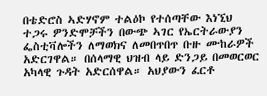በቴድሮስ ኣድሃኖም ተልዕኮ የተሰጣቸው እነኚህ ተጋሩ ዎንድሞቻችን በውጭ ኣገር የኤርትራውያን ፌስቲቫሎችን ለማወክና ለመበጥበጥ ቡዙ ሙከራዎች አድርገዋል። በሰላማዊ ህዝብ ላይ ድንጋይ በመወርወር አካላዊ ጉዳት አድርሰዋል። አህያውን ፈርቶ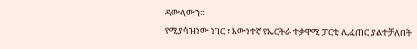ዳውላውን።
የሚያሳዝነው ነገር ፣ እውነተኛ የኤርትራ ተቃዋሚ ፓርቲ ሊፈጠር ያልተቻለበት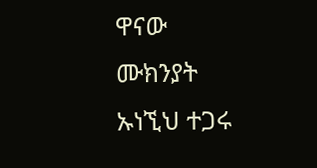ዋናው ሙክንያት ኡነኚህ ተጋሩ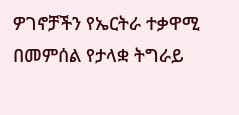ዎገኖቻችን የኤርትራ ተቃዋሚ በመምሰል የታላቋ ትግራይ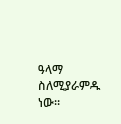ዓላማ ስለሚያራምዱ ነው።